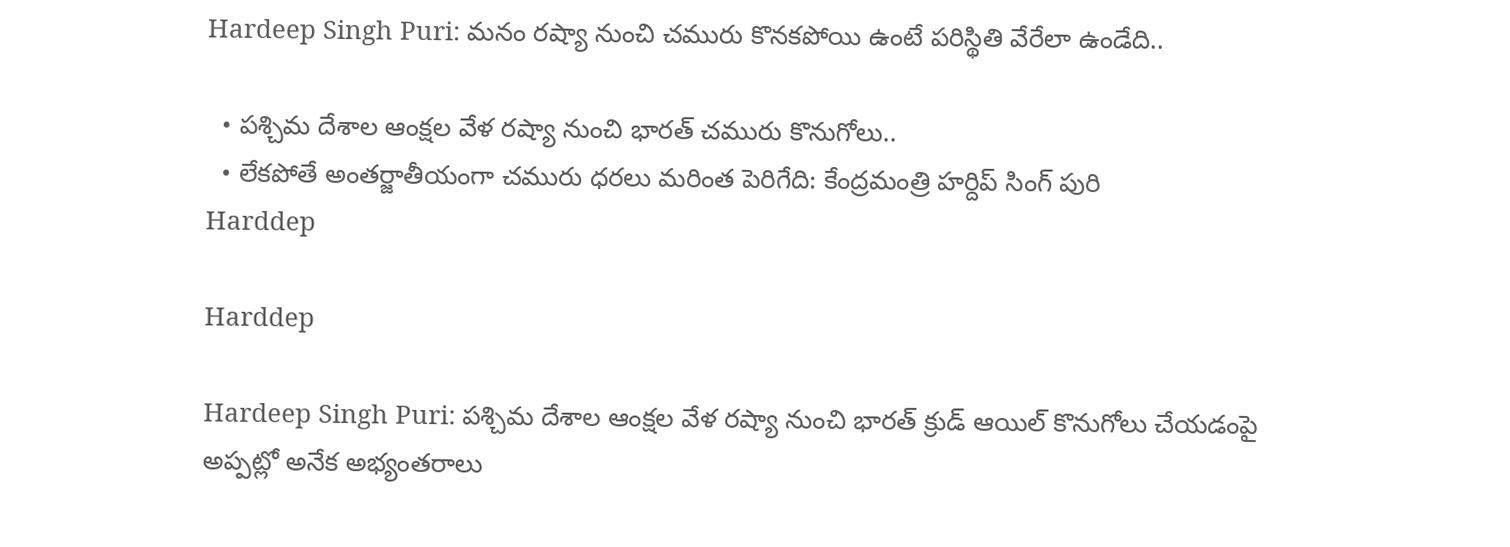Hardeep Singh Puri: మనం రష్యా నుంచి చమురు కొనకపోయి ఉంటే పరిస్థితి వేరేలా ఉండేది..

  • పశ్చిమ దేశాల ఆంక్షల వేళ రష్యా నుంచి భారత్‌ చమురు కొనుగోలు..
  • లేకపోతే అంతర్జాతీయంగా చమురు ధరలు మరింత పెరిగేది: కేంద్రమంత్రి హర్దిప్ సింగ్ పురి
Harddep

Harddep

Hardeep Singh Puri: పశ్చిమ దేశాల ఆంక్షల వేళ రష్యా నుంచి భారత్‌ క్రుడ్ ఆయిల్ కొనుగోలు చేయడంపై అప్పట్లో అనేక అభ్యంతరాలు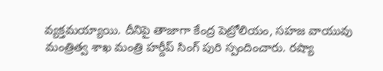వ్యక్తమయ్యాయి. దీనిపై తాజాగా కేంద్ర పెట్రోలియం, సహజ వాయువు మంత్రిత్వ శాఖ మంత్రి హర్దీప్‌ సింగ్‌ పురి స్పందించారు. రష్యా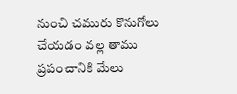నుంచి చమురు కొనుగోలు చేయడం వల్ల తాము ప్రపంచానికి మేలు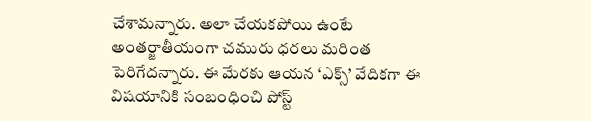చేశామన్నారు. అలా చేయకపోయి ఉంటే అంతర్జాతీయంగా చమురు ధరలు మరింత పెరిగేదన్నారు. ఈ మేరకు ఆయన ‘ఎక్స్‌’ వేదికగా ఈ విషయానికి సంబంధించి పోస్ట్‌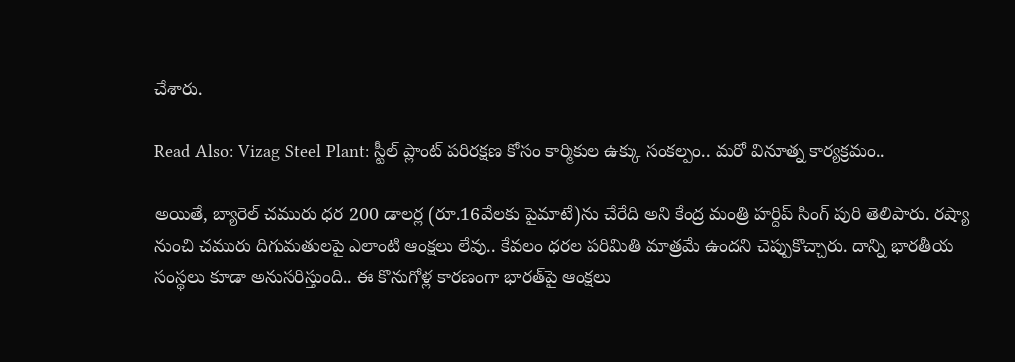చేశారు.

Read Also: Vizag Steel Plant: స్టీల్‌ ప్లాంట్‌ పరిరక్షణ కోసం కార్మికుల ఉక్కు సంకల్పం.. మరో వినూత్న కార్యక్రమం..

అయితే, బ్యారెల్‌ చమురు ధర 200 డాలర్ల (రూ.16వేలకు పైమాటే)ను చేరేది అని కేంద్ర మంత్రి హర్దిప్ సింగ్ పురి తెలిపారు. రష్యా నుంచి చమురు దిగుమతులపై ఎలాంటి ఆంక్షలు లేవు.. కేవలం ధరల పరిమితి మాత్రమే ఉందని చెప్పుకొచ్చారు. దాన్ని భారతీయ సంస్థలు కూడా అనుసరిస్తుంది.. ఈ కొనుగోళ్ల కారణంగా భారత్‌పై ఆంక్షలు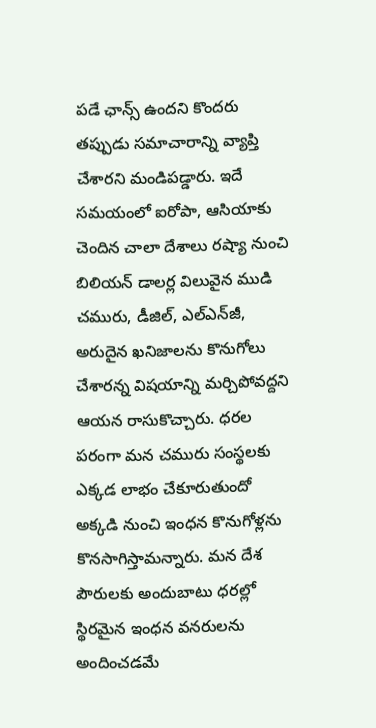పడే ఛాన్స్ ఉందని కొందరు తప్పుడు సమాచారాన్ని వ్యాప్తి చేశారని మండిపడ్డారు. ఇదే సమయంలో ఐరోపా, ఆసియాకు చెందిన చాలా దేశాలు రష్యా నుంచి బిలియన్‌ డాలర్ల విలువైన ముడి చమురు, డీజిల్‌, ఎల్‌ఎన్‌జీ, అరుదైన ఖనిజాలను కొనుగోలు చేశారన్న విషయాన్ని మర్చిపోవద్దని ఆయన రాసుకొచ్చారు. ధరల పరంగా మన చమురు సంస్థలకు ఎక్కడ లాభం చేకూరుతుందో అక్కడి నుంచి ఇంధన కొనుగోళ్లను కొనసాగిస్తామన్నారు. మన దేశ పౌరులకు అందుబాటు ధరల్లో స్థిరమైన ఇంధన వనరులను అందించడమే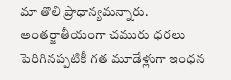మా తొలి ప్రాధాన్యమన్నారు. అంతర్జాతీయంగా చమురు ధరలు పెరిగినప్పటికీ గత మూడేళ్లుగా ఇంధన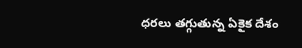ధరలు తగ్గుతున్న ఏకైక దేశం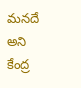మనదే అని కేంద్ర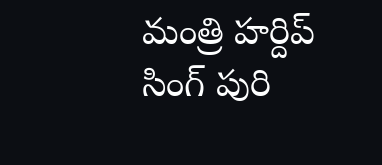మంత్రి హర్దిప్ సింగ్ పురి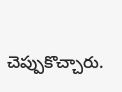చెప్పుకొచ్చారు.